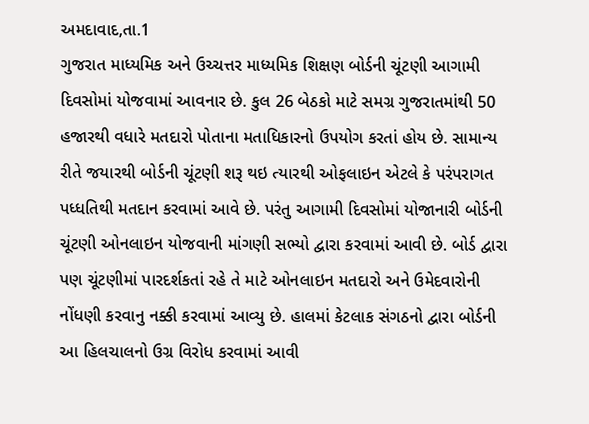અમદાવાદ,તા.1
ગુજરાત માધ્યમિક અને ઉચ્ચત્તર માધ્યમિક શિક્ષણ બોર્ડની ચૂંટણી આગામી દિવસોમાં યોજવામાં આવનાર છે. કુલ 26 બેઠકો માટે સમગ્ર ગુજરાતમાંથી 50 હજારથી વધારે મતદારો પોતાના મતાધિકારનો ઉપયોગ કરતાં હોય છે. સામાન્ય રીતે જયારથી બોર્ડની ચૂંટણી શરૂ થઇ ત્યારથી ઓફલાઇન એટલે કે પરંપરાગત પધ્ધતિથી મતદાન કરવામાં આવે છે. પરંતુ આગામી દિવસોમાં યોજાનારી બોર્ડની ચૂંટણી ઓનલાઇન યોજવાની માંગણી સભ્યો દ્વારા કરવામાં આવી છે. બોર્ડ દ્વારા પણ ચૂંટણીમાં પારદર્શકતાં રહે તે માટે ઓનલાઇન મતદારો અને ઉમેદવારોની નોંધણી કરવાનુ નક્કી કરવામાં આવ્યુ છે. હાલમાં કેટલાક સંગઠનો દ્વારા બોર્ડની આ હિલચાલનો ઉગ્ર વિરોધ કરવામાં આવી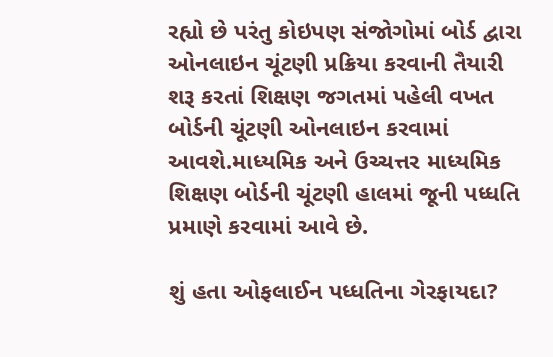રહ્યો છે પરંતુ કોઇપણ સંજોગોમાં બોર્ડ દ્વારા ઓનલાઇન ચૂંટણી પ્રક્રિયા કરવાની તૈયારી શરૂ કરતાં શિક્ષણ જગતમાં પહેલી વખત બોર્ડની ચૂંટણી ઓનલાઇન કરવામાં આવશે.માધ્યમિક અને ઉચ્ચત્તર માધ્યમિક શિક્ષણ બોર્ડની ચૂંટણી હાલમાં જૂની પધ્ધતિ પ્રમાણે કરવામાં આવે છે.

શું હતા ઓફલાઈન પધ્ધતિના ગેરફાયદા?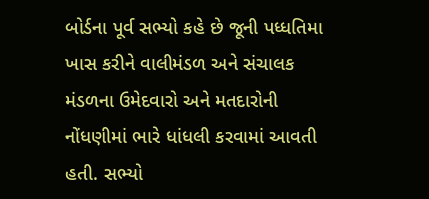બોર્ડના પૂર્વ સભ્યો કહે છે જૂની પધ્ધતિમા ખાસ કરીને વાલીમંડળ અને સંચાલક મંડળના ઉમેદવારો અને મતદારોની નોંધણીમાં ભારે ધાંધલી કરવામાં આવતી હતી. સભ્યો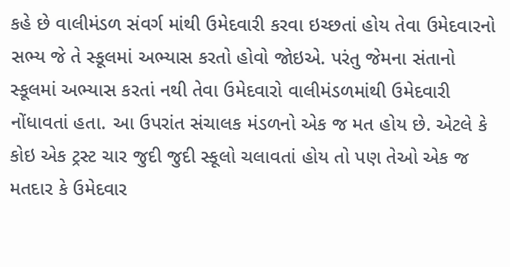કહે છે વાલીમંડળ સંવર્ગ માંથી ઉમેદવારી કરવા ઇચ્છતાં હોય તેવા ઉમેદવારનો સભ્ય જે તે સ્કૂલમાં અભ્યાસ કરતો હોવો જોઇએ. પરંતુ જેમના સંતાનો સ્કૂલમાં અભ્યાસ કરતાં નથી તેવા ઉમેદવારો વાલીમંડળમાંથી ઉમેદવારી નોંધાવતાં હતા. આ ઉપરાંત સંચાલક મંડળનો એક જ મત હોય છે. એટલે કે કોઇ એક ટ્રસ્ટ ચાર જુદી જુદી સ્કૂલો ચલાવતાં હોય તો પણ તેઓ એક જ મતદાર કે ઉમેદવાર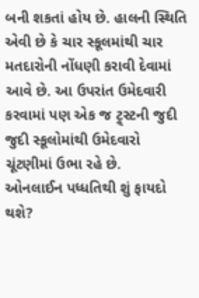બની શકતાં હોય છે. હાલની સ્થિતિ એવી છે કે ચાર સ્કૂલમાંથી ચાર મતદારોની નોંધણી કરાવી દેવામાં આવે છે. આ ઉપરાંત ઉમેદવારી કરવામાં પણ એક જ ટ્ર્સ્ટની જુદી જુદી સ્કૂલોમાંથી ઉમેદવારો ચૂંટણીમાં ઉભા રહે છે.
ઓનલાઈન પધ્ધતિથી શું ફાયદો થશે?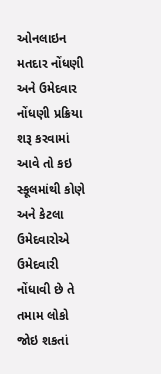ઓનલાઇન મતદાર નોંધણી અને ઉમેદવાર નોંધણી પ્રક્રિયા શરૂ કરવામાં આવે તો કઇ સ્કૂલમાંથી કોણે અને કેટલા ઉમેદવારોએ ઉમેદવારી નોંધાવી છે તે તમામ લોકો જોઇ શકતાં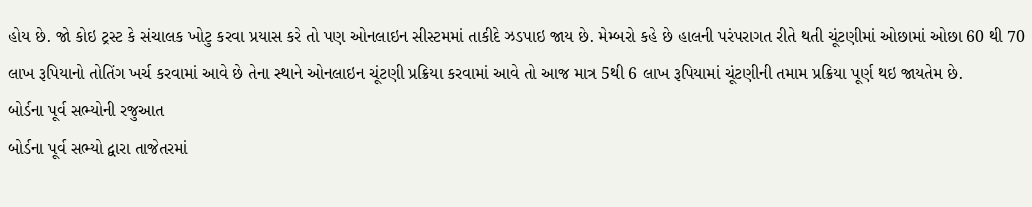હોય છે. જો કોઇ ટ્રસ્ટ કે સંચાલક ખોટુ કરવા પ્રયાસ કરે તો પણ ઓનલાઇન સીસ્ટમમાં તાકીદે ઝડપાઇ જાય છે. મેમ્બરો કહે છે હાલની પરંપરાગત રીતે થતી ચૂંટણીમાં ઓછામાં ઓછા 60 થી 70 લાખ રૂપિયાનો તોતિંગ ખર્ચ કરવામાં આવે છે તેના સ્થાને ઓનલાઇન ચૂંટણી પ્રક્રિયા કરવામાં આવે તો આજ માત્ર 5થી 6 લાખ રૂપિયામાં ચૂંટણીની તમામ પ્રક્રિયા પૂર્ણ થઇ જાયતેમ છે.
બોર્ડના પૂર્વ સભ્યોની રજુઆત
બોર્ડના પૂર્વ સભ્યો દ્વારા તાજેતરમાં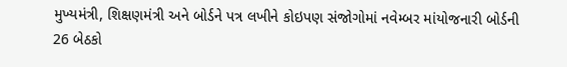મુખ્યમંત્રી, શિક્ષણમંત્રી અને બોર્ડને પત્ર લખીને કોઇપણ સંજોગોમાં નવેમ્બર માંયોજનારી બોર્ડની 26 બેઠકો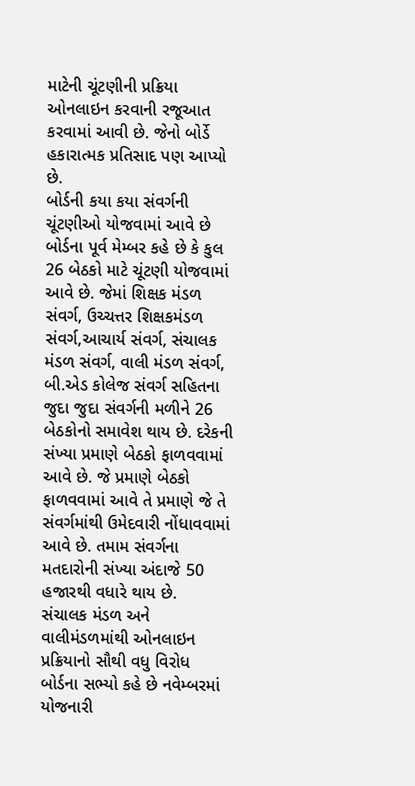માટેની ચૂંટણીની પ્રક્રિયા ઓનલાઇન કરવાની રજૂઆત કરવામાં આવી છે. જેનો બોર્ડે હકારાત્મક પ્રતિસાદ પણ આપ્યો છે.
બોર્ડની કયા કયા સંવર્ગની ચૂંટણીઓ યોજવામાં આવે છે
બોર્ડના પૂર્વ મેમ્બર કહે છે કે કુલ 26 બેઠકો માટે ચૂંટણી યોજવામાં આવે છે. જેમાં શિક્ષક મંડળ સંવર્ગ, ઉચ્ચત્તર શિક્ષકમંડળ સંવર્ગ,આચાર્ય સંવર્ગ, સંચાલક મંડળ સંવર્ગ, વાલી મંડળ સંવર્ગ, બી.એડ કોલેજ સંવર્ગ સહિતના જુદા જુદા સંવર્ગની મળીને 26 બેઠકોનો સમાવેશ થાય છે. દરેકની સંખ્યા પ્રમાણે બેઠકો ફાળવવામાં આવે છે. જે પ્રમાણે બેઠકો ફાળવવામાં આવે તે પ્રમાણે જે તે સંવર્ગમાંથી ઉમેદવારી નોંધાવવામાં આવે છે. તમામ સંવર્ગના મતદારોની સંખ્યા અંદાજે 50 હજારથી વધારે થાય છે.
સંચાલક મંડળ અને વાલીમંડળમાંથી ઓનલાઇન પ્રક્રિયાનો સૌથી વધુ વિરોધ
બોર્ડના સભ્યો કહે છે નવેમ્બરમાં યોજનારી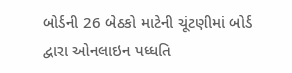બોર્ડની 26 બેઠકો માટેની ચૂંટણીમાં બોર્ડ દ્વારા ઓનલાઇન પધ્ધતિ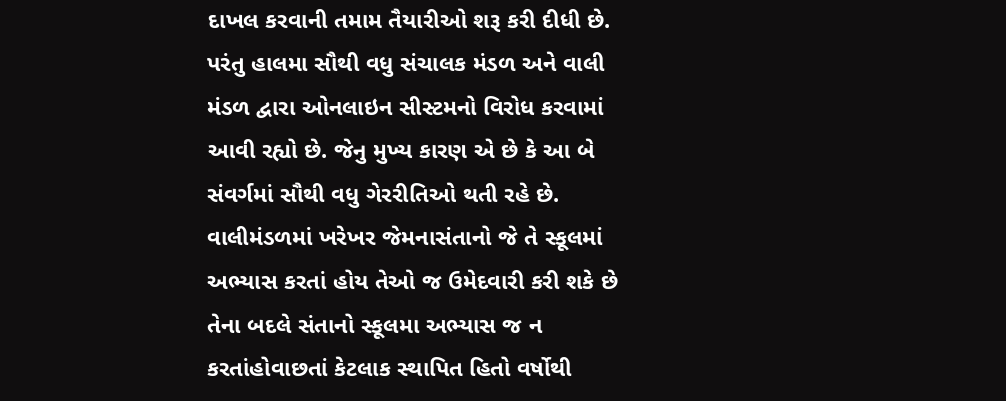દાખલ કરવાની તમામ તૈયારીઓ શરૂ કરી દીધી છે. પરંતુ હાલમા સૌથી વધુ સંચાલક મંડળ અને વાલી મંડળ દ્વારા ઓનલાઇન સીસ્ટમનો વિરોધ કરવામાં આવી રહ્યો છે. જેનુ મુખ્ય કારણ એ છે કે આ બે સંવર્ગમાં સૌથી વધુ ગેરરીતિઓ થતી રહે છે. વાલીમંડળમાં ખરેખર જેમનાસંતાનો જે તે સ્કૂલમાં અભ્યાસ કરતાં હોય તેઓ જ ઉમેદવારી કરી શકે છે તેના બદલે સંતાનો સ્કૂલમા અભ્યાસ જ ન કરતાંહોવાછતાં કેટલાક સ્થાપિત હિતો વર્ષોથી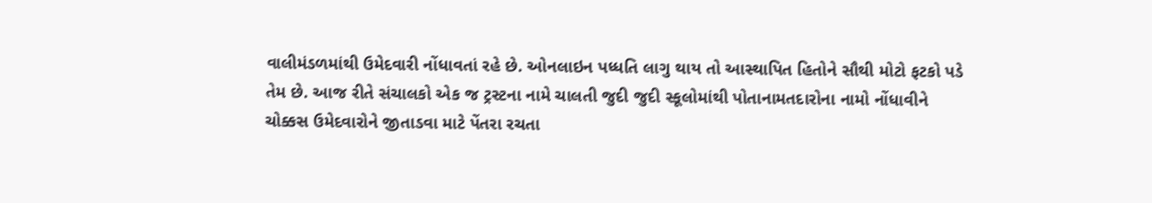વાલીમંડળમાંથી ઉમેદવારી નોંધાવતાં રહે છે. ઓનલાઇન પધ્ધતિ લાગુ થાય તો આસ્થાપિત હિતોને સૌથી મોટો ફટકો પડે તેમ છે. આજ રીતે સંચાલકો એક જ ટ્રસ્ટના નામે ચાલતી જુદી જુદી સ્કૂલોમાંથી પોતાનામતદારોના નામો નોંધાવીને ચોક્કસ ઉમેદવારોને જીતાડવા માટે પેંતરા રચતા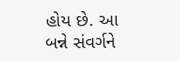હોય છે. આ બન્ને સંવર્ગને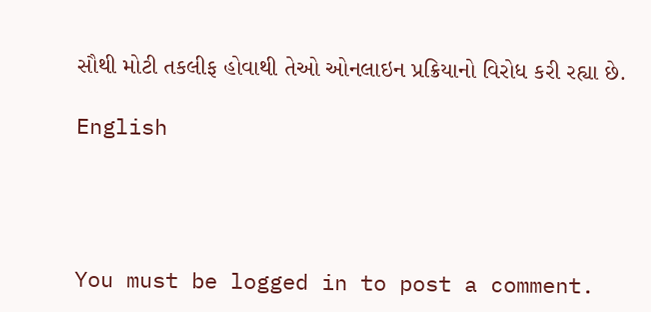સૌથી મોટી તકલીફ હોવાથી તેઓ ઓનલાઇન પ્રક્રિયાનો વિરોધ કરી રહ્યા છે.

English




You must be logged in to post a comment.